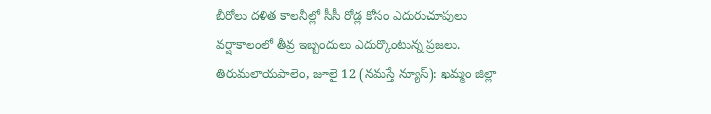బీరోలు దళిత కాలనీల్లో సీసీ రోడ్ల కోసం ఎదురుచూపులు
వర్షాకాలంలో తీవ్ర ఇబ్బందులు ఎదుర్కొంటున్న ప్రజలు.
తిరుమలాయపాలెం, జూలై 12 (నమస్తే న్యూస్): ఖమ్మం జిల్లా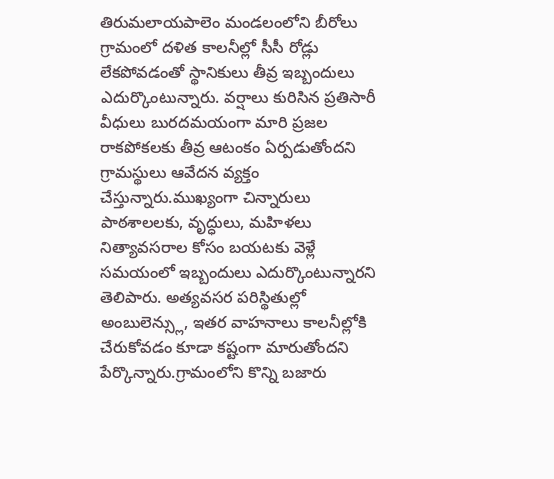తిరుమలాయపాలెం మండలంలోని బీరోలు గ్రామంలో దళిత కాలనీల్లో సీసీ రోడ్లు లేకపోవడంతో స్థానికులు తీవ్ర ఇబ్బందులు ఎదుర్కొంటున్నారు. వర్షాలు కురిసిన ప్రతిసారీ వీధులు బురదమయంగా మారి ప్రజల రాకపోకలకు తీవ్ర ఆటంకం ఏర్పడుతోందని గ్రామస్థులు ఆవేదన వ్యక్తం చేస్తున్నారు.ముఖ్యంగా చిన్నారులు పాఠశాలలకు, వృద్ధులు, మహిళలు నిత్యావసరాల కోసం బయటకు వెళ్లే సమయంలో ఇబ్బందులు ఎదుర్కొంటున్నారని తెలిపారు. అత్యవసర పరిస్థితుల్లో అంబులెన్స్లు, ఇతర వాహనాలు కాలనీల్లోకి చేరుకోవడం కూడా కష్టంగా మారుతోందని పేర్కొన్నారు.గ్రామంలోని కొన్ని బజారు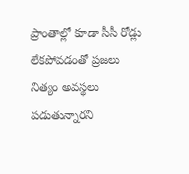ప్రాంతాల్లో కూడా సీసీ రోడ్లు లేకపోవడంతో ప్రజలు నిత్యం అవస్థలు పడుతున్నారని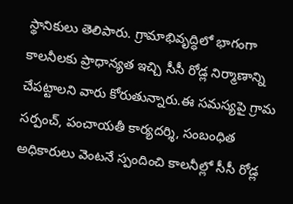స్థానికులు తెలిపారు. గ్రామాభివృద్ధిలో భాగంగా కాలనీలకు ప్రాధాన్యత ఇచ్చి సీసీ రోడ్ల నిర్మాణాన్ని చేపట్టాలని వారు కోరుతున్నారు.ఈ సమస్యపై గ్రామ సర్పంచ్, పంచాయతీ కార్యదర్శి, సంబంధిత అధికారులు వెంటనే స్పందించి కాలనీల్లో సీసీ రోడ్ల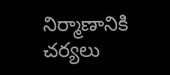నిర్మాణానికి చర్యలు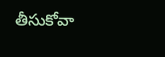తీసుకోవా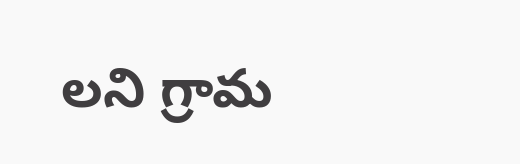లని గ్రామ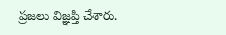ప్రజలు విజ్ఞప్తి చేశారు.